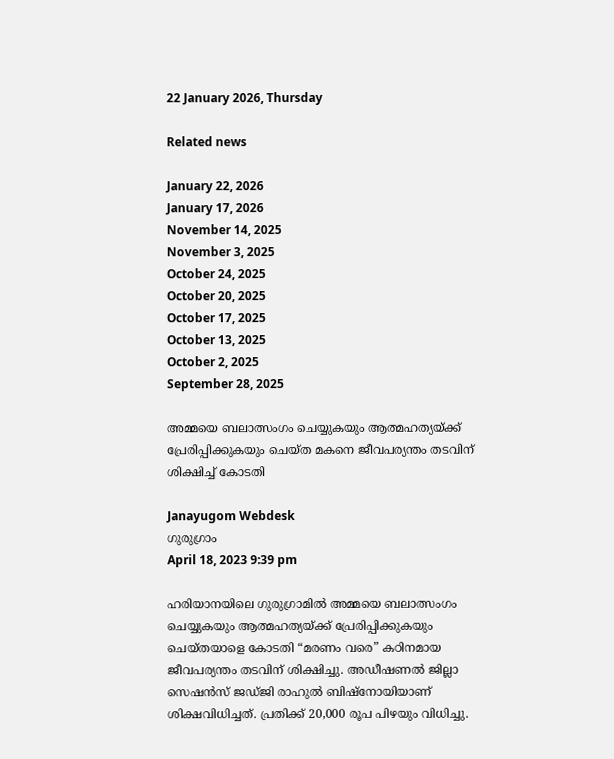22 January 2026, Thursday

Related news

January 22, 2026
January 17, 2026
November 14, 2025
November 3, 2025
October 24, 2025
October 20, 2025
October 17, 2025
October 13, 2025
October 2, 2025
September 28, 2025

അമ്മയെ ബലാത്സംഗം ചെയ്യുകയും ആത്മഹത്യയ്ക്ക് പ്രേരിപ്പിക്കുകയും ചെയ്ത മകനെ ജീവപര്യന്തം തടവിന് ശിക്ഷിച്ച് കോടതി

Janayugom Webdesk
ഗുരുഗ്രാം
April 18, 2023 9:39 pm

ഹരിയാനയിലെ ഗുരുഗ്രാമിൽ അമ്മയെ ബലാത്സംഗം ചെയ്യുകയും ആത്മഹത്യയ്ക്ക് പ്രേരിപ്പിക്കുകയും ചെയ്‌തയാളെ കോടതി “മരണം വരെ” കഠിനമായ ജീവപര്യന്തം തടവിന് ശിക്ഷിച്ചു. അഡീഷണൽ ജില്ലാ സെഷൻസ് ജഡ്ജി രാഹുൽ ബിഷ്‌നോയിയാണ് ശിക്ഷവിധിച്ചത്. പ്രതിക്ക് 20,000 രൂപ പിഴയും വിധിച്ചു.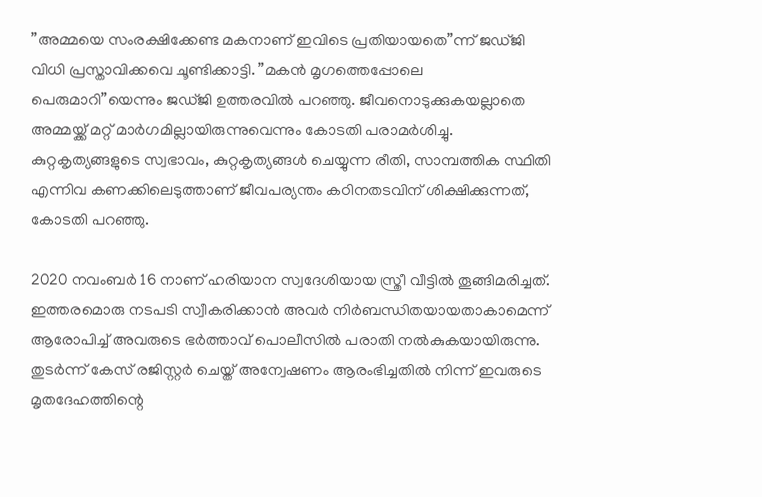”അമ്മയെ സംരക്ഷിക്കേണ്ട മകനാണ് ഇവിടെ പ്രതിയായതെ”ന്ന് ജഡ്ജി വിധി പ്രസ്താവിക്കവെ ചൂണ്ടിക്കാട്ടി. ”മകന്‍ മൃഗത്തെപ്പോലെ പെരുമാറി”യെന്നും ജഡ്ജി ഉത്തരവിൽ പറഞ്ഞു. ജീവനൊടുക്കുകയല്ലാതെ അമ്മയ്ക്ക് മറ്റ് മാർഗമില്ലായിരുന്നുവെന്നും കോടതി പരാമര്‍ശിച്ചു. കുറ്റകൃത്യങ്ങളുടെ സ്വഭാവം, കുറ്റകൃത്യങ്ങൾ ചെയ്യുന്ന രീതി, സാമ്പത്തിക സ്ഥിതി എന്നിവ കണക്കിലെടുത്താണ് ജീവപര്യന്തം കഠിനതടവിന് ശിക്ഷിക്കുന്നത്, കോടതി പറഞ്ഞു.

2020 നവംബർ 16 നാണ് ഹരിയാന സ്വദേശിയായ സ്ത്രീ വീട്ടില്‍ തൂങ്ങിമരിച്ചത്. ഇത്തരമൊരു നടപടി സ്വീകരിക്കാൻ അവര്‍ നിർബന്ധിതയായതാകാമെന്ന് ആരോപിച്ച് അവരുടെ ഭർത്താവ് പൊലീസിൽ പരാതി നൽകുകയായിരുന്നു. തുടര്‍ന്ന് കേസ് രജിസ്റ്റർ ചെയ്ത് അന്വേഷണം ആരംഭിച്ചതില്‍ നിന്ന് ഇവരുടെ മൃതദേഹത്തിന്റെ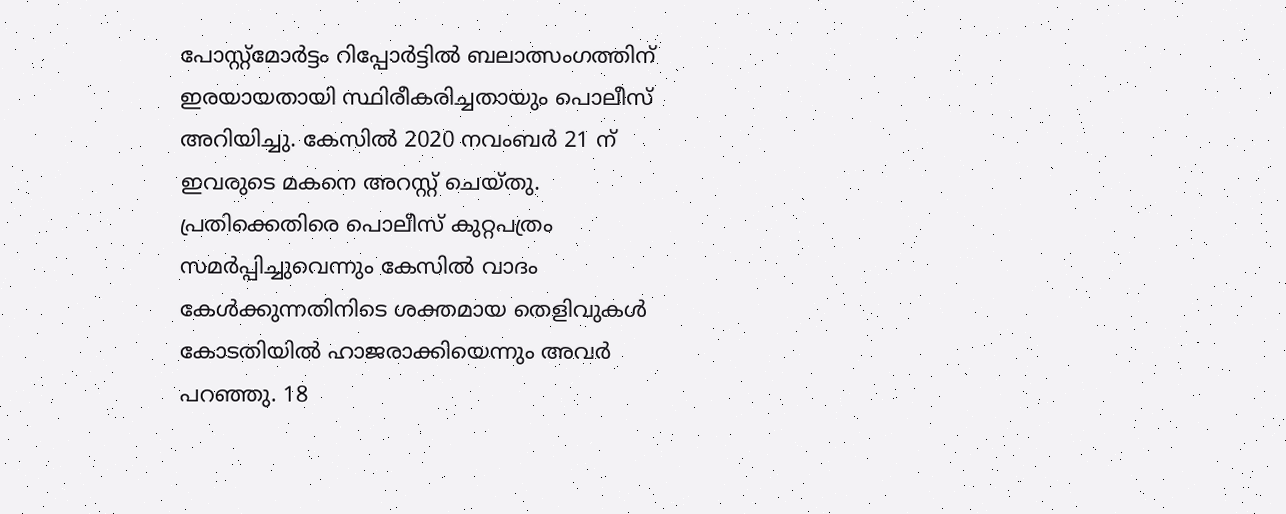പോസ്റ്റ്‌മോർട്ടം റിപ്പോർട്ടിൽ ബലാത്സംഗത്തിന് ഇരയായതായി സ്ഥിരീകരിച്ചതായും പൊലീസ് അറിയിച്ചു. കേസില്‍ 2020 നവംബർ 21 ന് ഇവരുടെ മകനെ അറസ്റ്റ് ചെയ്തു. പ്രതിക്കെതിരെ പൊലീസ് കുറ്റപത്രം സമർപ്പിച്ചുവെന്നും കേസിൽ വാദം കേൾക്കുന്നതിനിടെ ശക്തമായ തെളിവുകൾ കോടതിയിൽ ഹാജരാക്കിയെന്നും അവർ പറഞ്ഞു. 18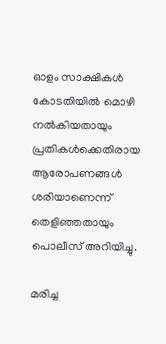ഓളം സാക്ഷികൾ കോടതിയിൽ മൊഴി നൽകിയതായും പ്രതികൾക്കെതിരായ ആരോപണങ്ങൾ ശരിയാണെന്ന് തെളിഞ്ഞതായും പൊലീസ് അറിയിച്ചു.

മരിച്ച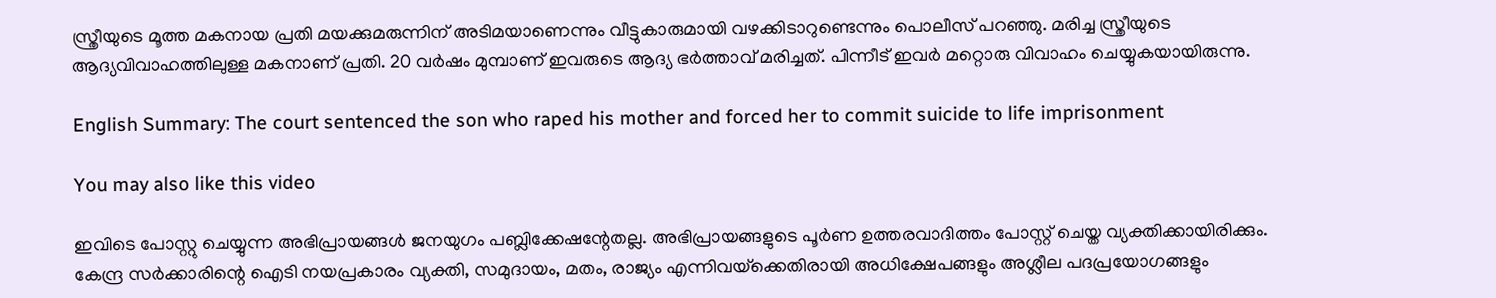സ്ത്രീയുടെ മൂത്ത മകനായ പ്രതി മയക്കുമരുന്നിന് അടിമയാണെന്നും വീട്ടുകാരുമായി വഴക്കിടാറുണ്ടെന്നും പൊലീസ് പറഞ്ഞു. മരിച്ച സ്ത്രീയുടെ ആദ്യവിവാഹത്തിലുള്ള മകനാണ് പ്രതി. 20 വർഷം മുമ്പാണ് ഇവരുടെ ആദ്യ ഭര്‍ത്താവ് മരിച്ചത്. പിന്നീട് ഇവര്‍ മറ്റൊരു വിവാഹം ചെയ്യുകയായിരുന്നു.

English Summary: The court sentenced the son who raped his mother and forced her to commit suicide to life imprisonment

You may also like this video

ഇവിടെ പോസ്റ്റു ചെയ്യുന്ന അഭിപ്രായങ്ങള്‍ ജനയുഗം പബ്ലിക്കേഷന്റേതല്ല. അഭിപ്രായങ്ങളുടെ പൂര്‍ണ ഉത്തരവാദിത്തം പോസ്റ്റ് ചെയ്ത വ്യക്തിക്കായിരിക്കും. കേന്ദ്ര സര്‍ക്കാരിന്റെ ഐടി നയപ്രകാരം വ്യക്തി, സമുദായം, മതം, രാജ്യം എന്നിവയ്‌ക്കെതിരായി അധിക്ഷേപങ്ങളും അശ്ലീല പദപ്രയോഗങ്ങളും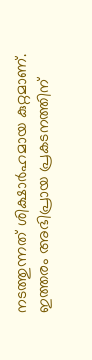നടത്തുന്നത് ശിക്ഷാര്‍ഹമായ കുറ്റമാണ്. ഇത്തരം അഭിപ്രായ പ്രകടനത്തിന്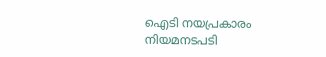ഐടി നയപ്രകാരം നിയമനടപടി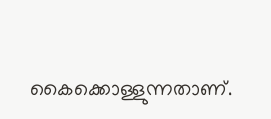കൈക്കൊള്ളുന്നതാണ്.